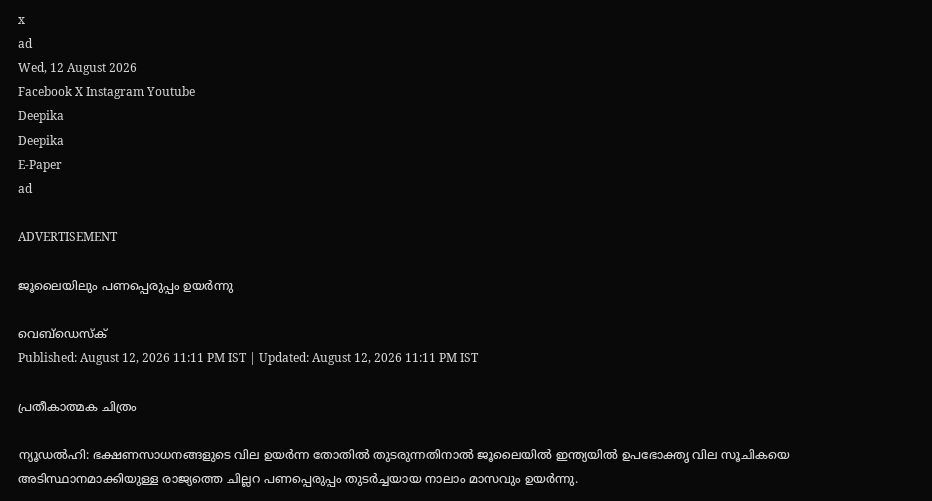x
ad
Wed, 12 August 2026
Facebook X Instagram Youtube
Deepika
Deepika
E-Paper
ad

ADVERTISEMENT

ജൂലൈയിലും പണപ്പെരുപ്പം ഉയർന്നു

വെബ്ഡെസ്ക്
Published: August 12, 2026 11:11 PM IST | Updated: August 12, 2026 11:11 PM IST

പ്രതീകാത്മക ചിത്രം

ന്യൂഡൽഹി: ഭക്ഷണസാധനങ്ങളുടെ വില ഉയർന്ന തോതിൽ തുടരുന്നതിനാൽ ജൂലൈയിൽ ഇന്ത്യയിൽ ഉപഭോക്തൃ വില സൂചികയെ അടിസ്ഥാനമാക്കിയുള്ള രാജ്യത്തെ ചില്ലറ പണപ്പെരുപ്പം തുടർച്ചയായ നാലാം മാസവും ഉയർന്നു.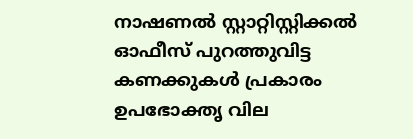നാഷണൽ സ്റ്റാറ്റിസ്റ്റിക്കൽ ഓഫീസ് പുറത്തുവിട്ട കണക്കുകൾ പ്രകാരം ഉപഭോക്തൃ വില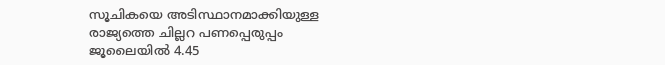സൂചികയെ അടിസ്ഥാനമാക്കിയുള്ള രാജ്യത്തെ ചില്ലറ പണപ്പെരുപ്പം ജൂലൈയിൽ 4.45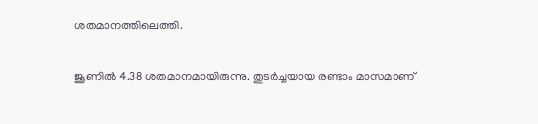ശതമാനത്തിലെത്തി.

ജൂണിൽ 4.38 ശതമാനമായിരുന്നു. തുടർച്ചയായ രണ്ടാം മാസമാണ്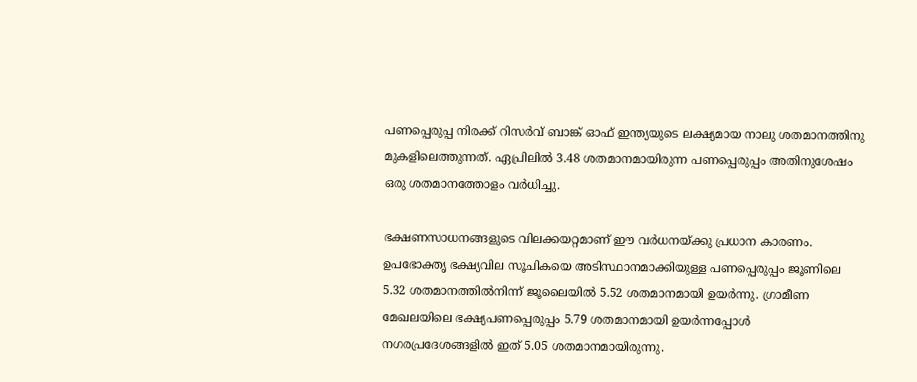പണപ്പെരുപ്പ നിരക്ക് റിസർവ് ബാങ്ക് ഓഫ് ഇന്ത്യയുടെ ലക്ഷ്യമായ നാലു ശതമാനത്തിനു മുകളിലെത്തുന്നത്. ഏപ്രിലിൽ 3.48 ശതമാനമായിരുന്ന പണപ്പെരുപ്പം അതിനുശേഷം ഒരു ശതമാനത്തോളം വർധിച്ചു.

ഭക്ഷണസാധനങ്ങളുടെ വിലക്കയറ്റമാണ് ഈ വർധനയ്ക്കു പ്രധാന കാരണം. ഉപഭോക്തൃ ഭക്ഷ്യവില സൂചികയെ അടിസ്ഥാനമാക്കിയുള്ള പണപ്പെരുപ്പം ജൂണിലെ 5.32 ശതമാനത്തിൽനിന്ന് ജൂലൈയിൽ 5.52 ശതമാനമായി ഉയർന്നു. ഗ്രാമീണ മേഖലയിലെ ഭക്ഷ്യപണപ്പെരുപ്പം 5.79 ശതമാനമായി ഉയർന്നപ്പോൾ നഗരപ്രദേശങ്ങളിൽ ഇത് 5.05 ശതമാനമായിരുന്നു.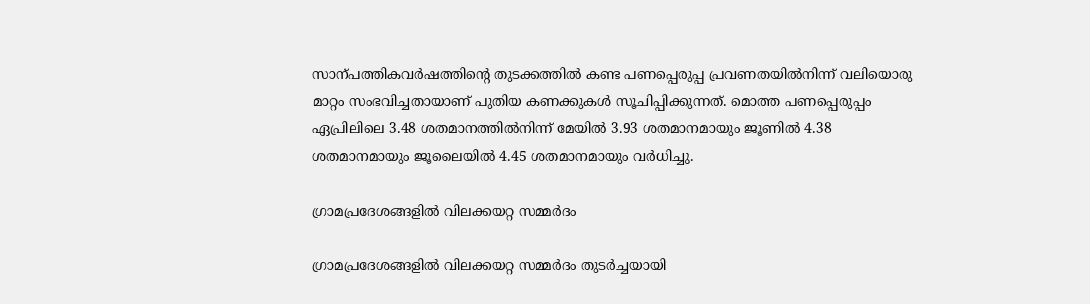സാന്പത്തികവർഷത്തിന്‍റെ തുടക്കത്തിൽ കണ്ട പണപ്പെരുപ്പ പ്രവണതയിൽനിന്ന് വലിയൊരു മാറ്റം സംഭവിച്ചതായാണ് പുതിയ കണക്കുകൾ സൂചിപ്പിക്കുന്നത്. മൊത്ത പണപ്പെരുപ്പം ഏപ്രിലിലെ 3.48 ശതമാനത്തിൽനിന്ന് മേയിൽ 3.93 ശതമാനമായും ജൂണിൽ 4.38 ശതമാനമായും ജൂലൈയിൽ 4.45 ശതമാനമായും വർധിച്ചു.

ഗ്രാമപ്രദേശങ്ങളിൽ വിലക്കയറ്റ സമ്മർദം

ഗ്രാമപ്രദേശങ്ങളിൽ വിലക്കയറ്റ സമ്മർദം തുടർച്ചയായി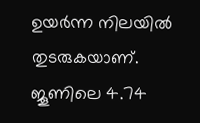ഉയർന്ന നിലയിൽ തുടരുകയാണ്. ജൂണിലെ 4.74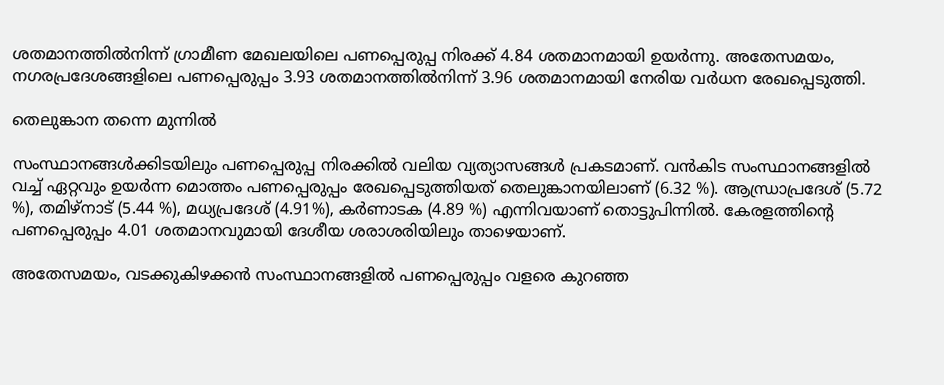ശതമാനത്തിൽനിന്ന് ഗ്രാമീണ മേഖലയിലെ പണപ്പെരുപ്പ നിരക്ക് 4.84 ശതമാനമായി ഉയർന്നു. അതേസമയം, നഗരപ്രദേശങ്ങളിലെ പണപ്പെരുപ്പം 3.93 ശതമാനത്തിൽനിന്ന് 3.96 ശതമാനമായി നേരിയ വർധന രേഖപ്പെടുത്തി.

തെലുങ്കാന തന്നെ മുന്നിൽ

സംസ്ഥാനങ്ങൾക്കിടയിലും പണപ്പെരുപ്പ നിരക്കിൽ വലിയ വ്യത്യാസങ്ങൾ പ്രകടമാണ്. വൻകിട സംസ്ഥാനങ്ങളിൽ വച്ച് ഏറ്റവും ഉയർന്ന മൊത്തം പണപ്പെരുപ്പം രേഖപ്പെടുത്തിയത് തെലുങ്കാനയിലാണ് (6.32 %). ആന്ധ്രാപ്രദേശ് (5.72 %), തമിഴ്നാട് (5.44 %), മധ്യപ്രദേശ് (4.91%), കർണാടക (4.89 %) എന്നിവയാണ് തൊട്ടുപിന്നിൽ. കേരളത്തിന്‍റെ പണപ്പെരുപ്പം 4.01 ശതമാനവുമായി ദേശീയ ശരാശരിയിലും താഴെയാണ്.

അതേസമയം, വടക്കുകിഴക്കൻ സംസ്ഥാനങ്ങളിൽ പണപ്പെരുപ്പം വളരെ കുറഞ്ഞ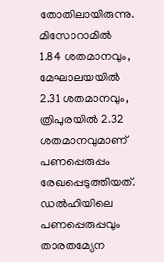തോതിലായിരുന്നു. മിസോറാമിൽ 1.84 ശതമാനവും, മേഘാലയയിൽ 2.31 ശതമാനവും, ത്രിപുരയിൽ 2.32 ശതമാനവുമാണ് പണപ്പെരുപ്പം രേഖപ്പെടുത്തിയത്. ഡൽഹിയിലെ പണപ്പെരുപ്പവും താരതമ്യേന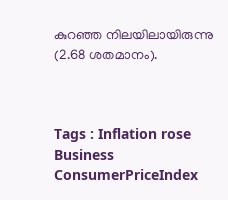കുറഞ്ഞ നിലയിലായിരുന്നു (2.68 ശതമാനം).



Tags : Inflation rose Business ConsumerPriceIndex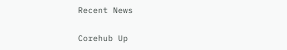Recent News

Corehub Up